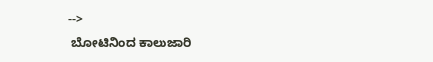-->
 ಬೋಟಿನಿಂದ ಕಾಲುಜಾರಿ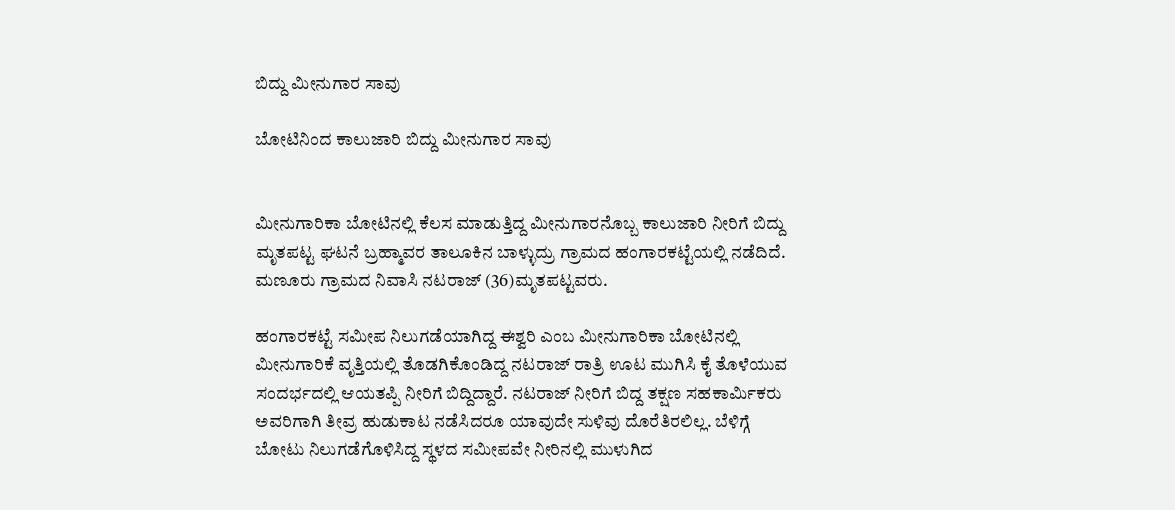ಬಿದ್ದು ಮೀನುಗಾರ ಸಾವು

ಬೋಟಿನಿಂದ ಕಾಲುಜಾರಿ ಬಿದ್ದು ಮೀನುಗಾರ ಸಾವು


ಮೀನುಗಾರಿಕಾ ಬೋಟಿನಲ್ಲಿ ಕೆಲಸ ಮಾಡುತ್ತಿದ್ದ ಮೀನುಗಾರನೊಬ್ಬ ಕಾಲುಜಾರಿ ನೀರಿಗೆ ಬಿದ್ದು ಮೃತಪಟ್ಟ ಘಟನೆ ಬ್ರಹ್ಮಾವರ ತಾಲೂಕಿನ ಬಾಳ್ಳುದ್ರು ಗ್ರಾಮದ ಹಂಗಾರಕಟ್ಟೆಯಲ್ಲಿ ನಡೆದಿದೆ. ಮಣೂರು ಗ್ರಾಮದ ನಿವಾಸಿ ನಟರಾಜ್ (36)ಮೃತಪಟ್ಟವರು.

ಹಂಗಾರಕಟ್ಟೆ ಸಮೀಪ ನಿಲುಗಡೆಯಾಗಿದ್ದ ಈಶ್ವರಿ ಎಂಬ ಮೀನುಗಾರಿಕಾ ಬೋಟಿನಲ್ಲಿ ಮೀನುಗಾರಿಕೆ ವೃತ್ತಿಯಲ್ಲಿ ತೊಡಗಿಕೊಂಡಿದ್ದ ನಟರಾಜ್ ರಾತ್ರಿ ಊಟ ಮುಗಿಸಿ ಕೈ ತೊಳೆಯುವ ಸಂದರ್ಭದಲ್ಲಿ ಆಯತಪ್ಪಿ ನೀರಿಗೆ ಬಿದ್ದಿದ್ದಾರೆ. ನಟರಾಜ್ ನೀರಿಗೆ ಬಿದ್ದ ತಕ್ಷಣ ಸಹಕಾರ್ಮಿಕರು ಅವರಿಗಾಗಿ ತೀವ್ರ ಹುಡುಕಾಟ ನಡೆಸಿದರೂ ಯಾವುದೇ ಸುಳಿವು ದೊರೆತಿರಲಿಲ್ಲ. ಬೆಳಿಗ್ಗೆ ಬೋಟು ನಿಲುಗಡೆಗೊಳಿಸಿದ್ದ ಸ್ಥಳದ ಸಮೀಪವೇ ನೀರಿನಲ್ಲಿ ಮುಳುಗಿದ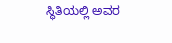ಸ್ಥಿತಿಯಲ್ಲಿ ಅವರ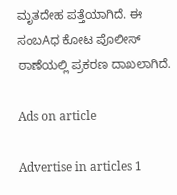ಮೃತದೇಹ ಪತ್ತೆಯಾಗಿದೆ. ಈ ಸಂಬAಧ ಕೋಟ ಪೊಲೀಸ್ ಠಾಣೆಯಲ್ಲಿ ಪ್ರಕರಣ ದಾಖಲಾಗಿದೆ.

Ads on article

Advertise in articles 1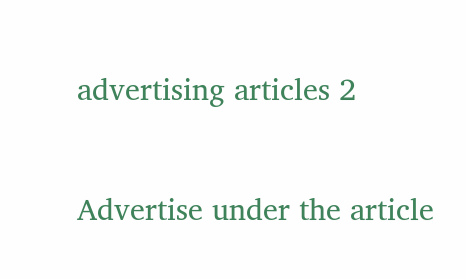advertising articles 2

Advertise under the article